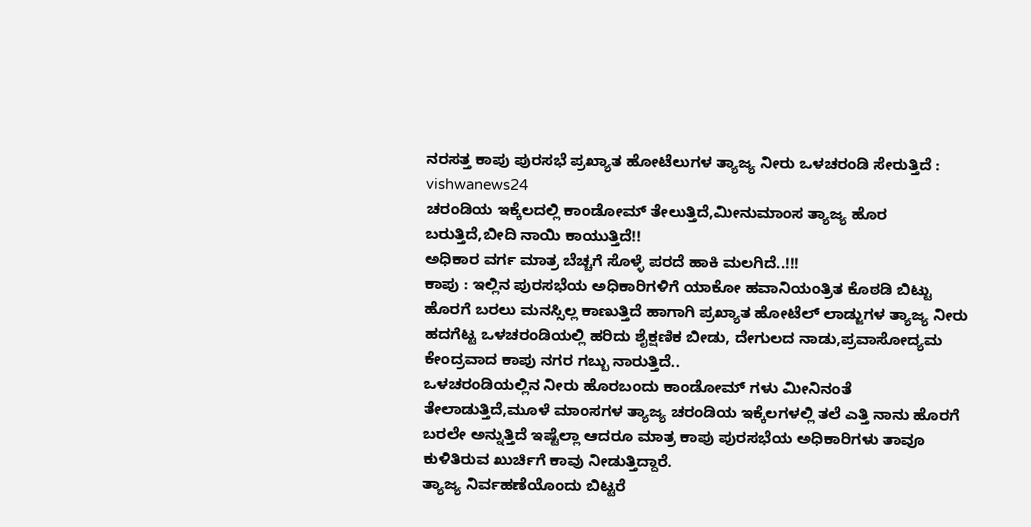ನರಸತ್ತ ಕಾಪು ಪುರಸಭೆ ಪ್ರಖ್ಯಾತ ಹೋಟೆಲುಗಳ ತ್ಯಾಜ್ಯ ನೀರು ಒಳಚರಂಡಿ ಸೇರುತ್ತಿದೆ : vishwanews24
ಚರಂಡಿಯ ಇಕ್ಕೆಲದಲ್ಲಿ ಕಾಂಡೋಮ್ ತೇಲುತ್ತಿದೆ,ಮೀನುಮಾಂಸ ತ್ಯಾಜ್ಯ ಹೊರ ಬರುತ್ತಿದೆ,ಬೀದಿ ನಾಯಿ ಕಾಯುತ್ತಿದೆ!!
ಅಧಿಕಾರ ವರ್ಗ ಮಾತ್ರ ಬೆಚ್ಚಗೆ ಸೊಳ್ಳೆ ಪರದೆ ಹಾಕಿ ಮಲಗಿದೆ..!!!
ಕಾಪು : ಇಲ್ಲಿನ ಪುರಸಭೆಯ ಅಧಿಕಾರಿಗಳಿಗೆ ಯಾಕೋ ಹವಾನಿಯಂತ್ರಿತ ಕೊಠಡಿ ಬಿಟ್ಟು ಹೊರಗೆ ಬರಲು ಮನಸ್ಸಿಲ್ಲ ಕಾಣುತ್ತಿದೆ ಹಾಗಾಗಿ ಪ್ರಖ್ಯಾತ ಹೋಟೆಲ್ ಲಾಡ್ಜುಗಳ ತ್ಯಾಜ್ಯ ನೀರು ಹದಗೆಟ್ಟ ಒಳಚರಂಡಿಯಲ್ಲಿ ಹರಿದು ಶೈಕ್ಷಣಿಕ ಬೀಡು, ದೇಗುಲದ ನಾಡು,ಪ್ರವಾಸೋದ್ಯಮ ಕೇಂದ್ರವಾದ ಕಾಪು ನಗರ ಗಬ್ಬು ನಾರುತ್ತಿದೆ..
ಒಳಚರಂಡಿಯಲ್ಲಿನ ನೀರು ಹೊರಬಂದು ಕಾಂಡೋಮ್ ಗಳು ಮೀನಿನಂತೆ ತೇಲಾಡುತ್ತಿದೆ,ಮೂಳೆ ಮಾಂಸಗಳ ತ್ಯಾಜ್ಯ ಚರಂಡಿಯ ಇಕ್ಕೆಲಗಳಲ್ಲಿ ತಲೆ ಎತ್ತಿ ನಾನು ಹೊರಗೆ ಬರಲೇ ಅನ್ನುತ್ತಿದೆ ಇಷ್ಟೆಲ್ಲಾ ಆದರೂ ಮಾತ್ರ ಕಾಪು ಪುರಸಭೆಯ ಅಧಿಕಾರಿಗಳು ತಾವೂ ಕುಳಿತಿರುವ ಖುರ್ಚಿಗೆ ಕಾವು ನೀಡುತ್ತಿದ್ದಾರೆ.
ತ್ಯಾಜ್ಯ ನಿರ್ವಹಣೆಯೊಂದು ಬಿಟ್ಟರೆ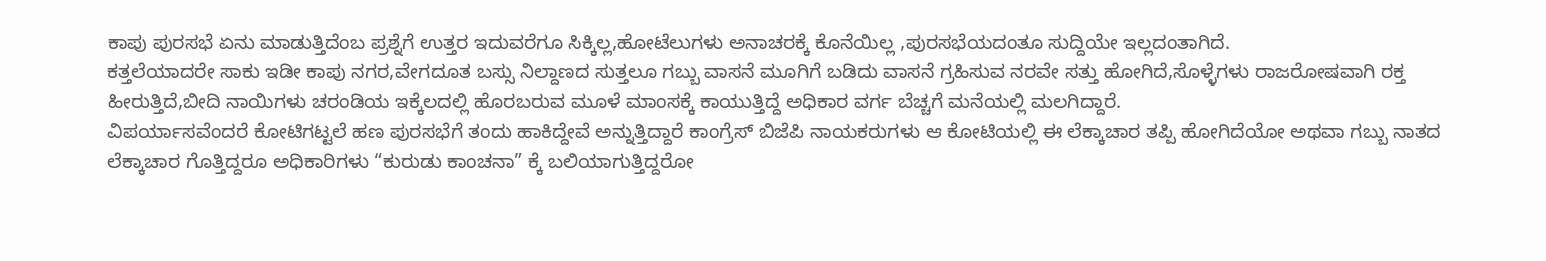ಕಾಪು ಪುರಸಭೆ ಏನು ಮಾಡುತ್ತಿದೆಂಬ ಪ್ರಶ್ನೆಗೆ ಉತ್ತರ ಇದುವರೆಗೂ ಸಿಕ್ಕಿಲ್ಲ,ಹೋಟೆಲುಗಳು ಅನಾಚರಕ್ಕೆ ಕೊನೆಯಿಲ್ಲ ,ಪುರಸಭೆಯದಂತೂ ಸುದ್ದಿಯೇ ಇಲ್ಲದಂತಾಗಿದೆ.
ಕತ್ತಲೆಯಾದರೇ ಸಾಕು ಇಡೀ ಕಾಪು ನಗರ,ವೇಗದೂತ ಬಸ್ಸು ನಿಲ್ದಾಣದ ಸುತ್ತಲೂ ಗಬ್ಬು ವಾಸನೆ ಮೂಗಿಗೆ ಬಡಿದು ವಾಸನೆ ಗ್ರಹಿಸುವ ನರವೇ ಸತ್ತು ಹೋಗಿದೆ,ಸೊಳ್ಳೆಗಳು ರಾಜರೋಷವಾಗಿ ರಕ್ತ ಹೀರುತ್ತಿದೆ,ಬೀದಿ ನಾಯಿಗಳು ಚರಂಡಿಯ ಇಕ್ಕೆಲದಲ್ಲಿ ಹೊರಬರುವ ಮೂಳೆ ಮಾಂಸಕ್ಕೆ ಕಾಯುತ್ತಿದ್ದೆ ಅಧಿಕಾರ ವರ್ಗ ಬೆಚ್ಚಗೆ ಮನೆಯಲ್ಲಿ ಮಲಗಿದ್ದಾರೆ.
ವಿಪರ್ಯಾಸವೆಂದರೆ ಕೋಟಿಗಟ್ಟಲೆ ಹಣ ಪುರಸಭೆಗೆ ತಂದು ಹಾಕಿದ್ದೇವೆ ಅನ್ನುತ್ತಿದ್ದಾರೆ ಕಾಂಗ್ರೆಸ್ ಬಿಜೆಪಿ ನಾಯಕರುಗಳು ಆ ಕೋಟಿಯಲ್ಲಿ ಈ ಲೆಕ್ಕಾಚಾರ ತಪ್ಪಿ ಹೋಗಿದೆಯೋ ಅಥವಾ ಗಬ್ಬು ನಾತದ ಲೆಕ್ಕಾಚಾರ ಗೊತ್ತಿದ್ದರೂ ಅಧಿಕಾರಿಗಳು “ಕುರುಡು ಕಾಂಚನಾ” ಕ್ಕೆ ಬಲಿಯಾಗುತ್ತಿದ್ದರೋ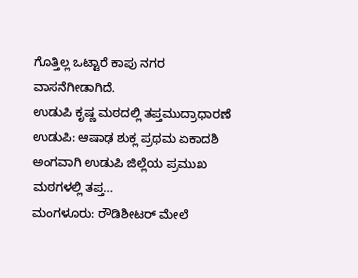ಗೊತ್ತಿಲ್ಲ ಒಟ್ಟಾರೆ ಕಾಪು ನಗರ ವಾಸನೆಗೀಡಾಗಿದೆ.
ಉಡುಪಿ ಕೃಷ್ಣ ಮಠದಲ್ಲಿ ತಪ್ತಮುದ್ರಾಧಾರಣೆ ಉಡುಪಿ: ಆಷಾಢ ಶುಕ್ಲ ಪ್ರಥಮ ಏಕಾದಶಿ ಅಂಗವಾಗಿ ಉಡುಪಿ ಜಿಲ್ಲೆಯ ಪ್ರಮುಖ ಮಠಗಳಲ್ಲಿ ತಪ್ತ…
ಮಂಗಳೂರು: ರೌಡಿಶೀಟರ್ ಮೇಲೆ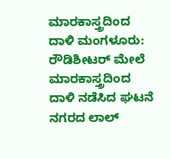ಮಾರಕಾಸ್ತ್ರದಿಂದ ದಾಳಿ ಮಂಗಳೂರು: ರೌಡಿಶೀಟರ್ ಮೇಲೆ ಮಾರಕಾಸ್ತ್ರದಿಂದ ದಾಳಿ ನಡೆಸಿದ ಘಟನೆ ನಗರದ ಲಾಲ್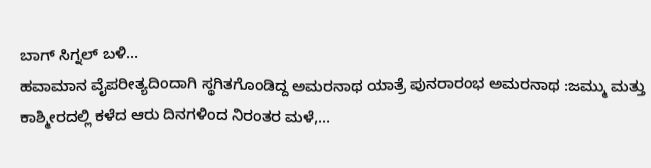ಬಾಗ್ ಸಿಗ್ನಲ್ ಬಳಿ…
ಹವಾಮಾನ ವೈಪರೀತ್ಯದಿಂದಾಗಿ ಸ್ಥಗಿತಗೊಂಡಿದ್ದ ಅಮರನಾಥ ಯಾತ್ರೆ ಪುನರಾರಂಭ ಅಮರನಾಥ :ಜಮ್ಮು ಮತ್ತು ಕಾಶ್ಮೀರದಲ್ಲಿ ಕಳೆದ ಆರು ದಿನಗಳಿಂದ ನಿರಂತರ ಮಳೆ,…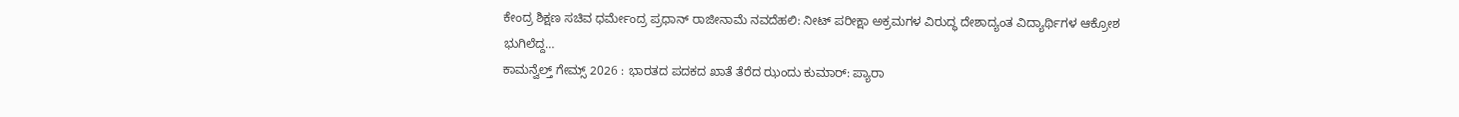ಕೇಂದ್ರ ಶಿಕ್ಷಣ ಸಚಿವ ಧರ್ಮೇಂದ್ರ ಪ್ರಧಾನ್ ರಾಜೀನಾಮೆ ನವದೆಹಲಿ: ನೀಟ್ ಪರೀಕ್ಷಾ ಅಕ್ರಮಗಳ ವಿರುದ್ಧ ದೇಶಾದ್ಯಂತ ವಿದ್ಯಾರ್ಥಿಗಳ ಆಕ್ರೋಶ ಭುಗಿಲೆದ್ದ…
ಕಾಮನ್ವೆಲ್ತ್ ಗೇಮ್ಸ್ 2026 : ಭಾರತದ ಪದಕದ ಖಾತೆ ತೆರೆದ ಝಂದು ಕುಮಾರ್: ಪ್ಯಾರಾ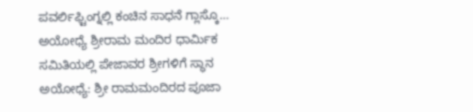ಪವರ್ಲಿಫ್ಟಿಂಗ್ನಲ್ಲಿ ಕಂಚಿನ ಸಾಧನೆ ಗ್ಲಾಸ್ಕೊ…
ಅಯೋಧ್ಯೆ ಶ್ರೀರಾಮ ಮಂದಿರ ಧಾರ್ಮಿಕ ಸಮಿತಿಯಲ್ಲಿ ಪೇಜಾವರ ಶ್ರೀಗಳಿಗೆ ಸ್ಥಾನ ಅಯೋಧ್ಯೆ: ಶ್ರೀ ರಾಮಮಂದಿರದ ಪೂಜಾ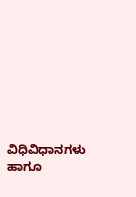ವಿಧಿವಿಧಾನಗಳು ಹಾಗೂ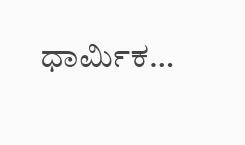ಧಾರ್ಮಿಕ…